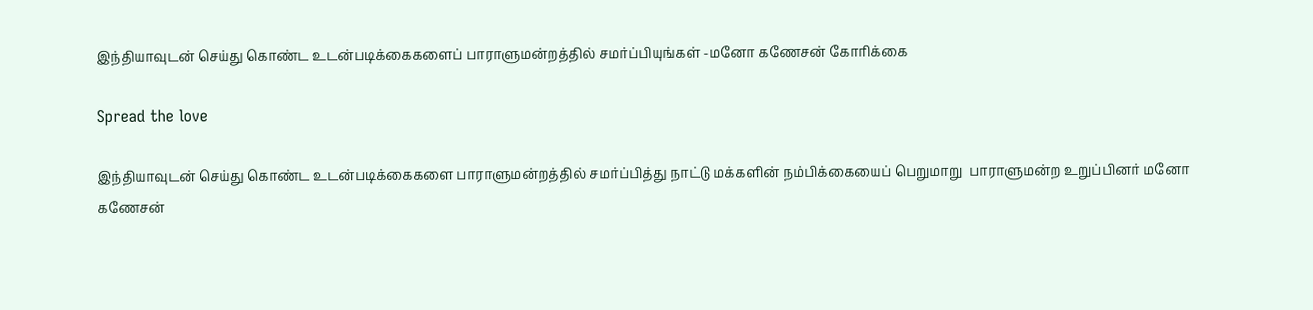இந்தியாவுடன் செய்து கொண்ட உடன்படிக்கைகளைப் பாராளுமன்றத்தில் சமர்ப்பியுங்கள் -மனோ கணேசன் கோரிக்கை

Spread the love

இந்தியாவுடன் செய்து கொண்ட உடன்படிக்கைகளை பாராளுமன்றத்தில் சமர்ப்பித்து நாட்டு மக்களின் நம்பிக்கையைப் பெறுமாறு  பாராளுமன்ற உறுப்பினர் மனோ கணேசன்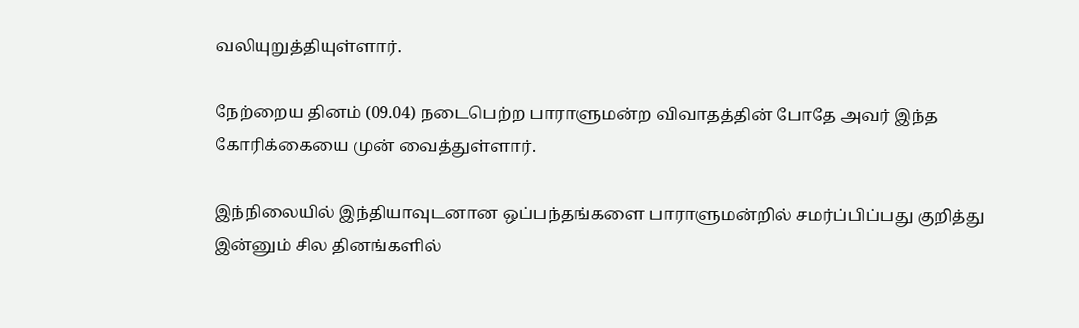வலியுறுத்தியுள்ளார்.

நேற்றைய தினம் (09.04) நடைபெற்ற பாராளுமன்ற விவாதத்தின் போதே அவர் இந்த கோரிக்கையை முன் வைத்துள்ளார்.

இந்நிலையில் இந்தியாவுடனான ஒப்பந்தங்களை பாராளுமன்றில் சமர்ப்பிப்பது குறித்து இன்னும் சில தினங்களில்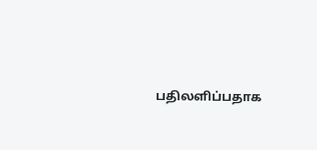பதிலளிப்பதாக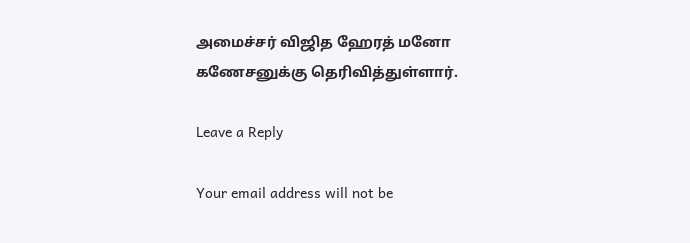அமைச்சர் விஜித ஹேரத் மனோ கணேசனுக்கு தெரிவித்துள்ளார்.

Leave a Reply

Your email address will not be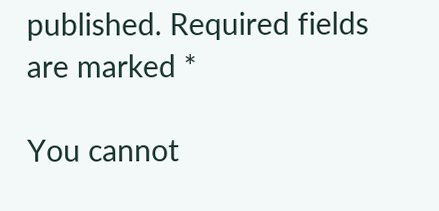published. Required fields are marked *

You cannot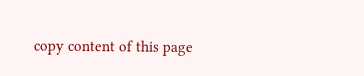copy content of this page